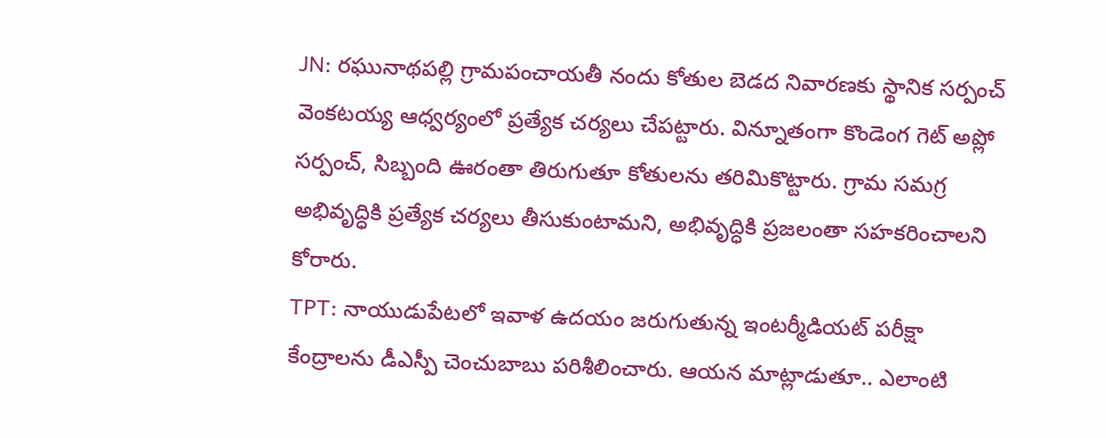JN: రఘునాథపల్లి గ్రామపంచాయతీ నందు కోతుల బెడద నివారణకు స్థానిక సర్పంచ్ వెంకటయ్య ఆధ్వర్యంలో ప్రత్యేక చర్యలు చేపట్టారు. విన్నూతంగా కొండెంగ గెట్ అప్లో సర్పంచ్, సిబ్బంది ఊరంతా తిరుగుతూ కోతులను తరిమికొట్టారు. గ్రామ సమగ్ర అభివృద్ధికి ప్రత్యేక చర్యలు తీసుకుంటామని, అభివృద్ధికి ప్రజలంతా సహకరించాలని కోరారు.
TPT: నాయుడుపేటలో ఇవాళ ఉదయం జరుగుతున్న ఇంటర్మీడియట్ పరీక్షా కేంద్రాలను డీఎస్పీ చెంచుబాబు పరిశీలించారు. ఆయన మాట్లాడుతూ.. ఎలాంటి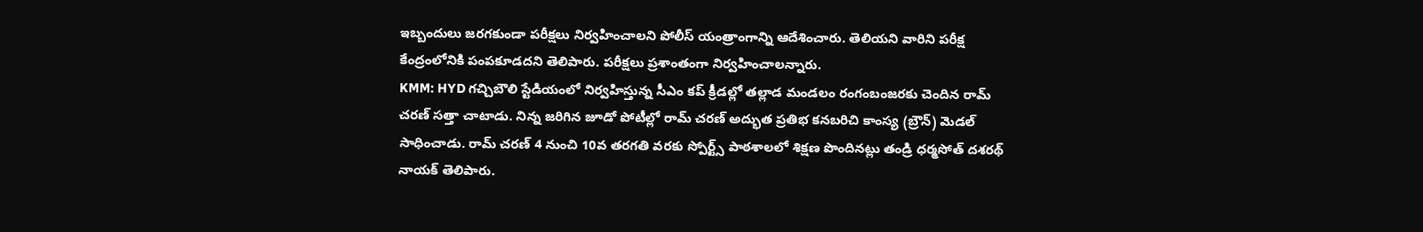ఇబ్బందులు జరగకుండా పరీక్షలు నిర్వహించాలని పోలీస్ యంత్రాంగాన్ని ఆదేశించారు. తెలియని వారిని పరీక్ష కేంద్రంలోనికి పంపకూడదని తెలిపారు. పరీక్షలు ప్రశాంతంగా నిర్వహించాలన్నారు.
KMM: HYD గచ్చిబౌలి స్టేడియంలో నిర్వహిస్తున్న సీఎం కప్ క్రీడల్లో తల్లాడ మండలం రంగంబంజరకు చెందిన రామ్ చరణ్ సత్తా చాటాడు. నిన్న జరిగిన జూడో పోటీల్లో రామ్ చరణ్ అద్భుత ప్రతిభ కనబరిచి కాంస్య (బ్రౌన్) మెడల్ సాధించాడు. రామ్ చరణ్ 4 నుంచి 10వ తరగతి వరకు స్పోర్ట్స్ పాఠశాలలో శిక్షణ పొందినట్లు తండ్రి ధర్మసోత్ దశరథ్ నాయక్ తెలిపారు.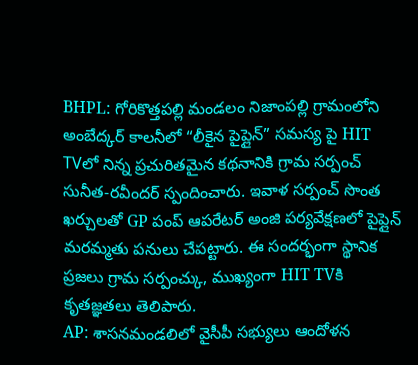BHPL: గోరికొత్తపల్లి మండలం నిజాంపల్లి గ్రామంలోని అంబేద్కర్ కాలనీలో “లీకైన పైప్లైన్” సమస్య పై HIT TVలో నిన్న ప్రచురితమైన కథనానికి గ్రామ సర్పంచ్ సునీత-రవీందర్ స్పందించారు. ఇవాళ సర్పంచ్ సొంత ఖర్చులతో GP పంప్ ఆపరేటర్ అంజి పర్యవేక్షణలో పైప్లైన్ మరమ్మతు పనులు చేపట్టారు. ఈ సందర్భంగా స్థానిక ప్రజలు గ్రామ సర్పంచ్కు, ముఖ్యంగా HIT TVకి కృతజ్ఞతలు తెలిపారు.
AP: శాసనమండలిలో వైసీపీ సభ్యులు ఆందోళన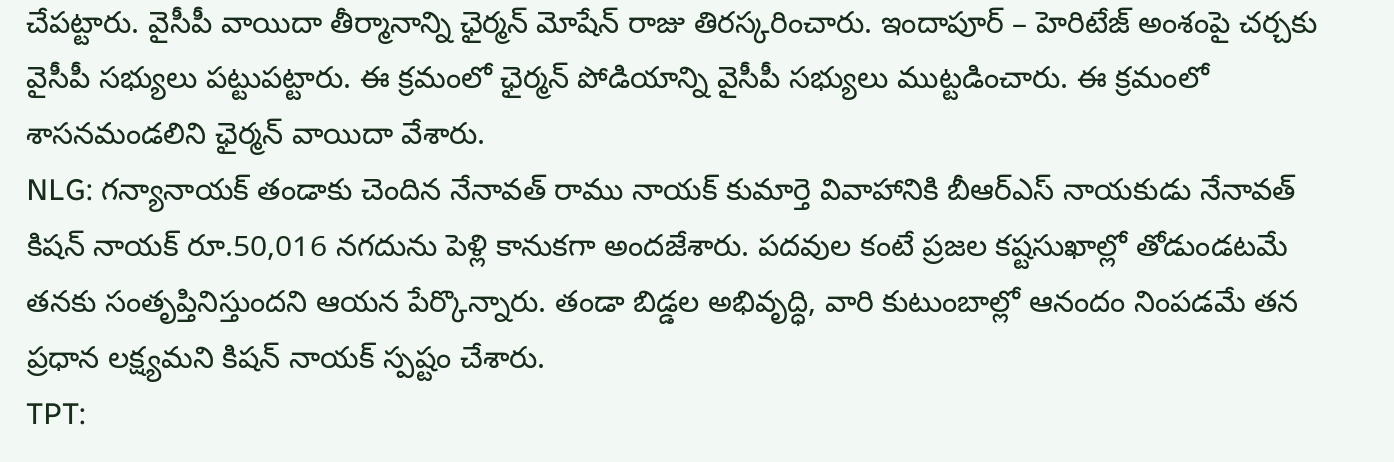చేపట్టారు. వైసీపీ వాయిదా తీర్మానాన్ని ఛైర్మన్ మోషేన్ రాజు తిరస్కరించారు. ఇందాపూర్ – హెరిటేజ్ అంశంపై చర్చకు వైసీపీ సభ్యులు పట్టుపట్టారు. ఈ క్రమంలో ఛైర్మన్ పోడియాన్ని వైసీపీ సభ్యులు ముట్టడించారు. ఈ క్రమంలో శాసనమండలిని ఛైర్మన్ వాయిదా వేశారు.
NLG: గన్యానాయక్ తండాకు చెందిన నేనావత్ రాము నాయక్ కుమార్తె వివాహానికి బీఆర్ఎస్ నాయకుడు నేనావత్ కిషన్ నాయక్ రూ.50,016 నగదును పెళ్లి కానుకగా అందజేశారు. పదవుల కంటే ప్రజల కష్టసుఖాల్లో తోడుండటమే తనకు సంతృప్తినిస్తుందని ఆయన పేర్కొన్నారు. తండా బిడ్డల అభివృద్ధి, వారి కుటుంబాల్లో ఆనందం నింపడమే తన ప్రధాన లక్ష్యమని కిషన్ నాయక్ స్పష్టం చేశారు.
TPT: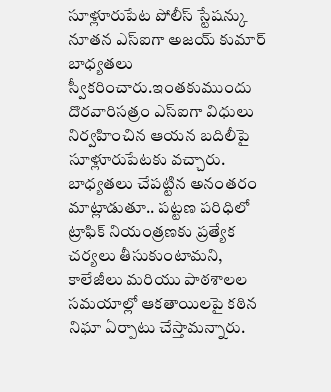సూళ్లూరుపేట పోలీస్ స్టేషన్కు నూతన ఎస్ఐగా అజయ్ కుమార్ బాధ్యతలు స్వీకరించారు.ఇంతకుముందు దొరవారిసత్రం ఎస్ఐగా విధులు నిర్వహించిన ఆయన బదిలీపై సూళ్లూరుపేటకు వచ్చారు. బాధ్యతలు చేపట్టిన అనంతరం మాట్లాడుతూ.. పట్టణ పరిధిలో ట్రాఫిక్ నియంత్రణకు ప్రత్యేక చర్యలు తీసుకుంటామని, కాలేజీలు మరియు పాఠశాలల సమయాల్లో ఆకతాయిలపై కఠిన నిఘా ఏర్పాటు చేస్తామన్నారు.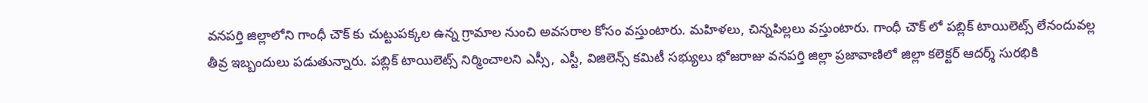వనపర్తి జిల్లాలోని గాంధీ చౌక్ కు చుట్టుపక్కల ఉన్న గ్రామాల నుంచి అవసరాల కోసం వస్తుంటారు. మహిళలు, చిన్నపిల్లలు వస్తుంటారు. గాంధీ చౌక్ లో పబ్లిక్ టాయిలెట్స్ లేనందువల్ల తీవ్ర ఇబ్బందులు పడుతున్నారు. పబ్లిక్ టాయిలెట్స్ నిర్మించాలని ఎస్సీ, ఎస్టీ, విజిలెన్స్ కమిటీ సభ్యులు భోజరాజు వనపర్తి జిల్లా ప్రజావాణిలో జిల్లా కలెక్టర్ ఆదర్శ్ సురభికి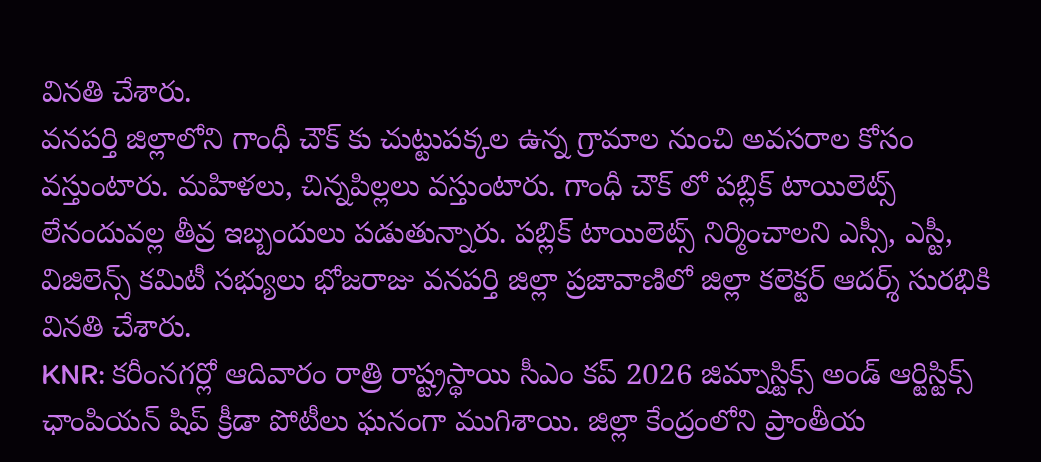వినతి చేశారు.
వనపర్తి జిల్లాలోని గాంధీ చౌక్ కు చుట్టుపక్కల ఉన్న గ్రామాల నుంచి అవసరాల కోసం వస్తుంటారు. మహిళలు, చిన్నపిల్లలు వస్తుంటారు. గాంధీ చౌక్ లో పబ్లిక్ టాయిలెట్స్ లేనందువల్ల తీవ్ర ఇబ్బందులు పడుతున్నారు. పబ్లిక్ టాయిలెట్స్ నిర్మించాలని ఎస్సీ, ఎస్టీ, విజిలెన్స్ కమిటీ సభ్యులు భోజరాజు వనపర్తి జిల్లా ప్రజావాణిలో జిల్లా కలెక్టర్ ఆదర్శ్ సురభికి వినతి చేశారు.
KNR: కరీంనగర్లో ఆదివారం రాత్రి రాష్ట్రస్థాయి సీఎం కప్ 2026 జిమ్నాస్టిక్స్ అండ్ ఆర్టిస్టిక్స్ ఛాంపియన్ షిప్ క్రీడా పోటీలు ఘనంగా ముగిశాయి. జిల్లా కేంద్రంలోని ప్రాంతీయ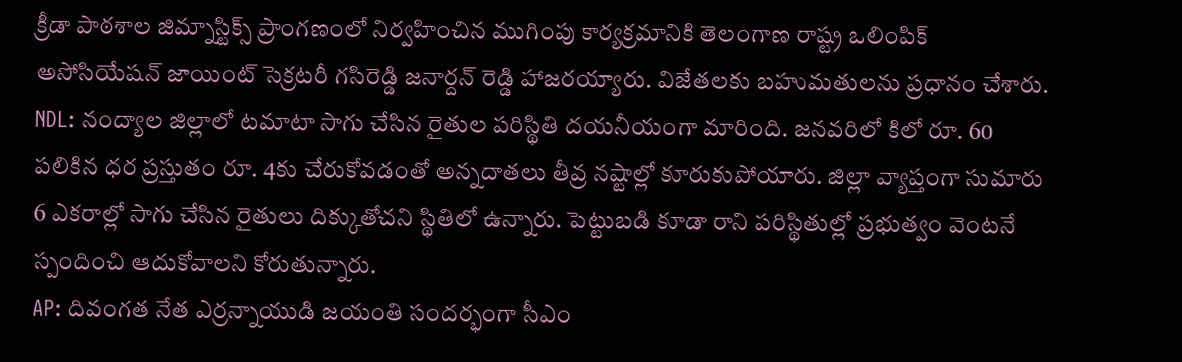క్రీడా పాఠశాల జిమ్నాస్టిక్స్ ప్రాంగణంలో నిర్వహించిన ముగింపు కార్యక్రమానికి తెలంగాణ రాష్ట్ర ఒలింపిక్ అసోసియేషన్ జాయింట్ సెక్రటరీ గసిరెడ్డి జనార్దన్ రెడ్డి హాజరయ్యారు. విజేతలకు బహుమతులను ప్రధానం చేశారు.
NDL: నంద్యాల జిల్లాలో టమాటా సాగు చేసిన రైతుల పరిస్థితి దయనీయంగా మారింది. జనవరిలో కిలో రూ. 60 పలికిన ధర ప్రస్తుతం రూ. 4కు చేరుకోవడంతో అన్నదాతలు తీవ్ర నష్టాల్లో కూరుకుపోయారు. జిల్లా వ్యాప్తంగా సుమారు 6 ఎకరాల్లో సాగు చేసిన రైతులు దిక్కుతోచని స్థితిలో ఉన్నారు. పెట్టుబడి కూడా రాని పరిస్థితుల్లో ప్రభుత్వం వెంటనే స్పందించి ఆదుకోవాలని కోరుతున్నారు.
AP: దివంగత నేత ఎర్రన్నాయుడి జయంతి సందర్భంగా సీఎం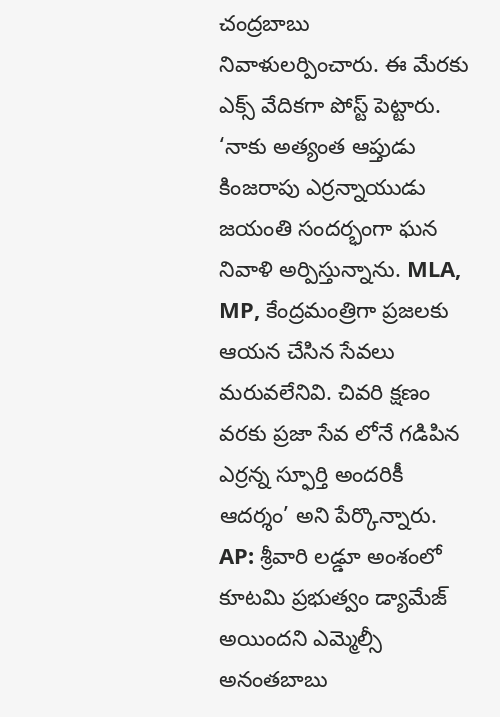చంద్రబాబు నివాళులర్పించారు. ఈ మేరకు ఎక్స్ వేదికగా పోస్ట్ పెట్టారు. ‘నాకు అత్యంత ఆప్తుడు కింజరాపు ఎర్రన్నాయుడు జయంతి సందర్భంగా ఘన నివాళి అర్పిస్తున్నాను. MLA, MP, కేంద్రమంత్రిగా ప్రజలకు ఆయన చేసిన సేవలు మరువలేనివి. చివరి క్షణం వరకు ప్రజా సేవ లోనే గడిపిన ఎర్రన్న స్ఫూర్తి అందరికీ ఆదర్శం’ అని పేర్కొన్నారు.
AP: శ్రీవారి లడ్డూ అంశంలో కూటమి ప్రభుత్వం డ్యామేజ్ అయిందని ఎమ్మెల్సీ అనంతబాబు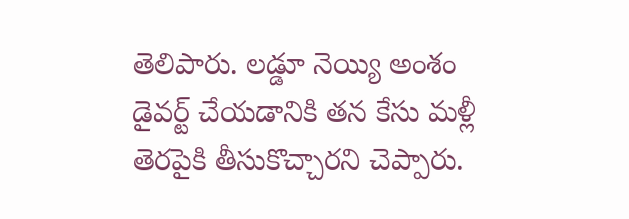తెలిపారు. లడ్డూ నెయ్యి అంశం డైవర్ట్ చేయడానికి తన కేసు మళ్లీ తెరపైకి తీసుకొచ్చారని చెప్పారు.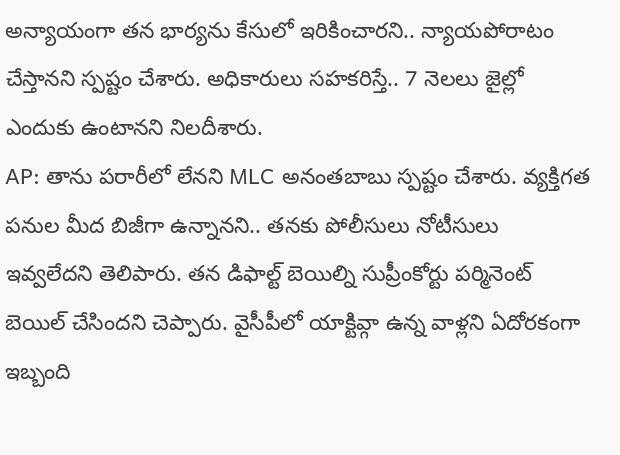అన్యాయంగా తన భార్యను కేసులో ఇరికించారని.. న్యాయపోరాటం చేస్తానని స్పష్టం చేశారు. అధికారులు సహకరిస్తే.. 7 నెలలు జైల్లో ఎందుకు ఉంటానని నిలదీశారు.
AP: తాను పరారీలో లేనని MLC అనంతబాబు స్పష్టం చేశారు. వ్యక్తిగత పనుల మీద బిజీగా ఉన్నానని.. తనకు పోలీసులు నోటీసులు ఇవ్వలేదని తెలిపారు. తన డిఫాల్ట్ బెయిల్ని సుప్రీంకోర్టు పర్మినెంట్ బెయిల్ చేసిందని చెప్పారు. వైసీపీలో యాక్టివ్గా ఉన్న వాళ్లని ఏదోరకంగా ఇబ్బంది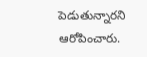పెడుతున్నారని ఆరోపించారు.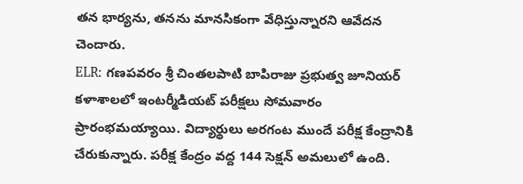తన భార్యను, తనను మానసికంగా వేధిస్తున్నారని ఆవేదన చెందారు.
ELR: గణపవరం శ్రీ చింతలపాటి బాపిరాజు ప్రభుత్వ జూనియర్ కళాశాలలో ఇంటర్మీడియట్ పరీక్షలు సోమవారం ప్రారంభమయ్యాయి. విద్యార్థులు అరగంట ముందే పరీక్ష కేంద్రానికి చేరుకున్నారు. పరీక్ష కేంద్రం వద్ద 144 సెక్షన్ అమలులో ఉంది.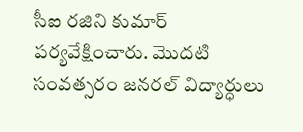సీఐ రజిని కుమార్ పర్యవేక్షించారు. మొదటి సంవత్సరం జనరల్ విద్యార్ధులు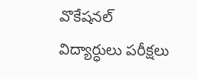వొకేషనల్ విద్యార్ధులు పరీక్షలు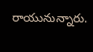రాయునున్నారు.